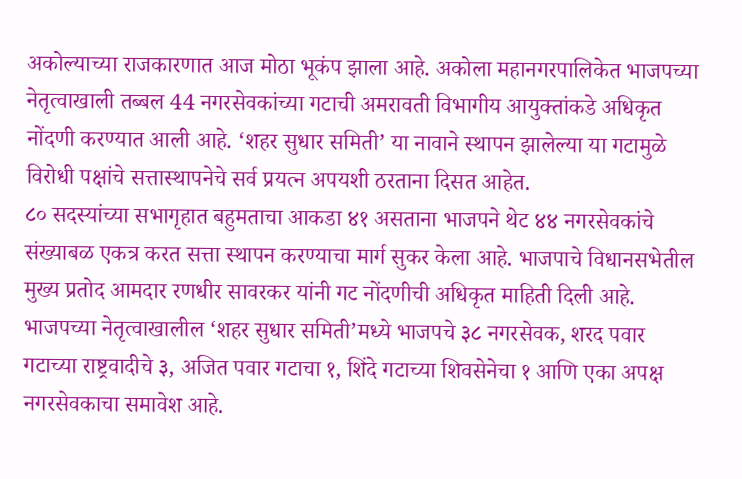अकोल्याच्या राजकारणात आज मोठा भूकंप झाला आहे. अकोला महानगरपालिकेत भाजपच्या नेतृत्वाखाली तब्बल 44 नगरसेवकांच्या गटाची अमरावती विभागीय आयुक्तांकडे अधिकृत नोंदणी करण्यात आली आहे. ‘शहर सुधार समिती’ या नावाने स्थापन झालेल्या या गटामुळे विरोधी पक्षांचे सत्तास्थापनेचे सर्व प्रयत्न अपयशी ठरताना दिसत आहेत.
८० सदस्यांच्या सभागृहात बहुमताचा आकडा ४१ असताना भाजपने थेट ४४ नगरसेवकांचे संख्याबळ एकत्र करत सत्ता स्थापन करण्याचा मार्ग सुकर केला आहे. भाजपाचे विधानसभेतील मुख्य प्रतोद आमदार रणधीर सावरकर यांनी गट नोंदणीची अधिकृत माहिती दिली आहे.
भाजपच्या नेतृत्वाखालील ‘शहर सुधार समिती’मध्ये भाजपचे ३८ नगरसेवक, शरद पवार गटाच्या राष्ट्रवादीचे ३, अजित पवार गटाचा १, शिंदे गटाच्या शिवसेनेचा १ आणि एका अपक्ष नगरसेवकाचा समावेश आहे.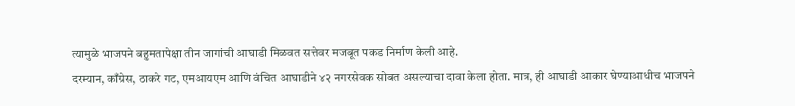त्यामुळे भाजपने बहुमतापेक्षा तीन जागांची आघाडी मिळवत सत्तेवर मजबूत पकड निर्माण केली आहे.
दरम्यान, काँग्रेस, ठाकरे गट, एमआयएम आणि वंचित आघाडीने ४२ नगरसेवक सोबत असल्याचा दावा केला होता. मात्र, ही आघाडी आकार घेण्याआधीच भाजपने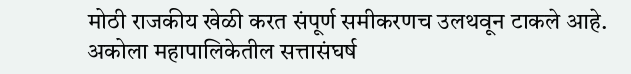मोठी राजकीय खेळी करत संपूर्ण समीकरणच उलथवून टाकले आहे.
अकोला महापालिकेतील सत्तासंघर्ष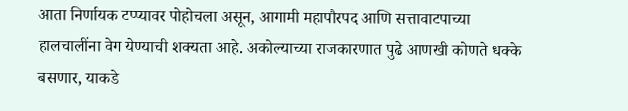आता निर्णायक टप्प्यावर पोहोचला असून, आगामी महापौरपद आणि सत्तावाटपाच्या हालचालींना वेग येण्याची शक्यता आहे. अकोल्याच्या राजकारणात पुढे आणखी कोणते धक्के बसणार, याकडे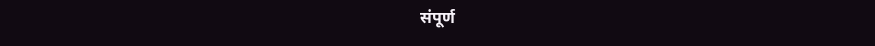संपूर्ण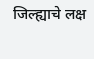जिल्ह्याचे लक्ष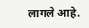लागले आहे.